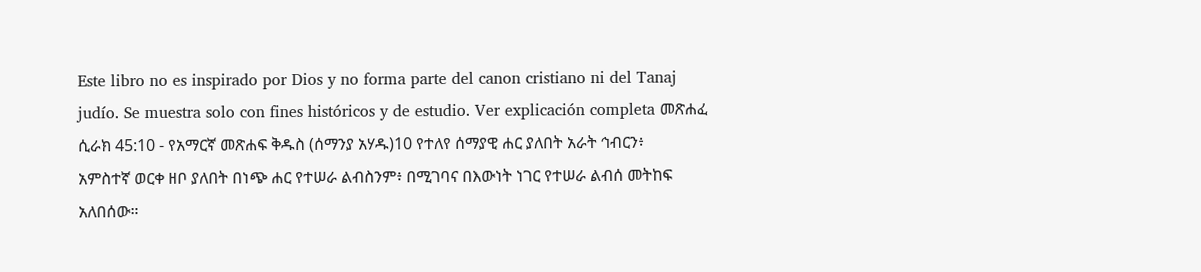Este libro no es inspirado por Dios y no forma parte del canon cristiano ni del Tanaj judío. Se muestra solo con fines históricos y de estudio. Ver explicación completa መጽሐፈ ሲራክ 45:10 - የአማርኛ መጽሐፍ ቅዱስ (ሰማንያ አሃዱ)10 የተለየ ሰማያዊ ሐር ያለበት አራት ኅብርን፥ አምስተኛ ወርቀ ዘቦ ያለበት በነጭ ሐር የተሠራ ልብስንም፥ በሚገባና በእውነት ነገር የተሠራ ልብሰ መትከፍ አለበሰው።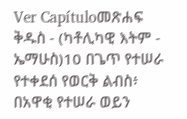Ver Capítuloመጽሐፍ ቅዱስ - (ካቶሊካዊ እትም - ኤማሁስ)10 በጌጥ የተሠራ የተቀደሰ የወርቅ ልብስ፥ በአዋቂ የተሠራ ወይን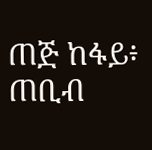ጠጅ ከፋይ፥ ጠቢብ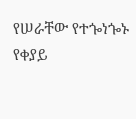የሠራቸው የተጐነጐኑ የቀያይ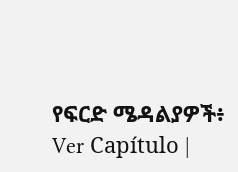የፍርድ ሜዳልያዎች፥ Ver Capítulo |